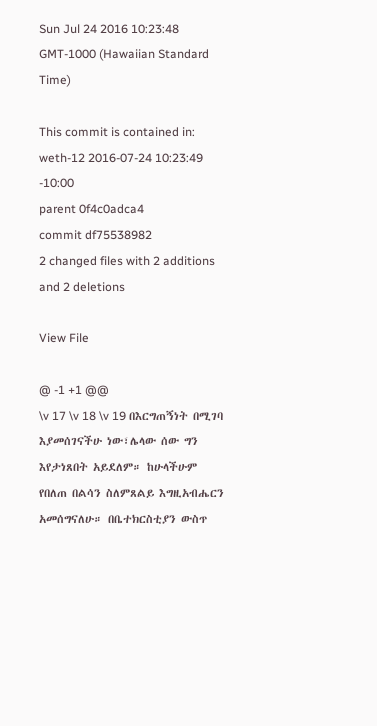Sun Jul 24 2016 10:23:48 GMT-1000 (Hawaiian Standard Time)

This commit is contained in:
weth-12 2016-07-24 10:23:49 -10:00
parent 0f4c0adca4
commit df75538982
2 changed files with 2 additions and 2 deletions

View File

@ -1 +1 @@
\v 17 \v 18 \v 19 በእርግጠኝነት በሚገባ እያመሰገናችሁ ነው፣ሌላው ሰው ግን እየታነጸበት አይደለም። ከሁላችሁም የበለጠ በልሳን ስለምጸልይ እግዚአብሔርን አመሰግናለሁ። በቤተክርስቲያን ውስጥ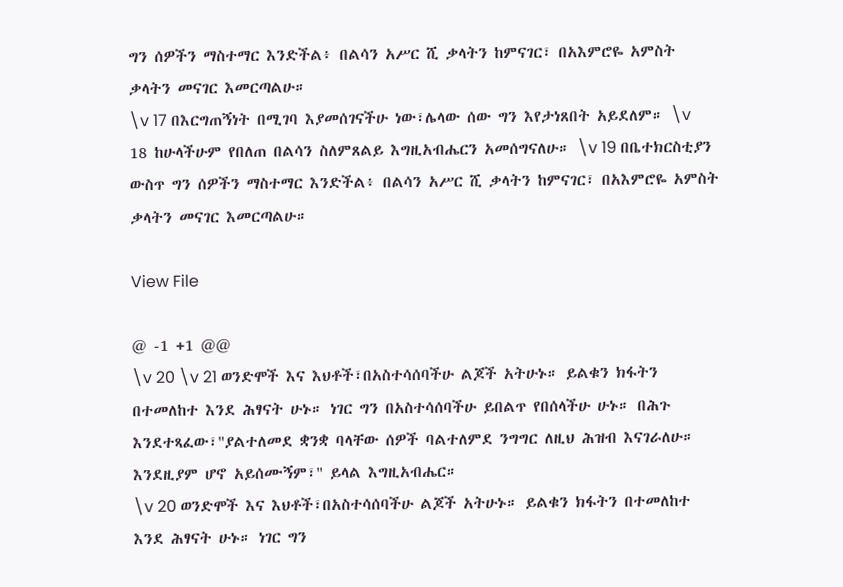ግን ሰዎችን ማስተማር እንድችል፥ በልሳን አሥር ሺ ቃላትን ከምናገር፣ በአእምሮዬ አምስት ቃላትን መናገር እመርጣልሁ።
\v 17 በእርግጠኝነት በሚገባ እያመሰገናችሁ ነው፣ሌላው ሰው ግን እየታነጸበት አይደለም። \v 18 ከሁላችሁም የበለጠ በልሳን ስለምጸልይ እግዚአብሔርን አመሰግናለሁ። \v 19 በቤተክርስቲያን ውስጥ ግን ሰዎችን ማስተማር እንድችል፥ በልሳን አሥር ሺ ቃላትን ከምናገር፣ በአእምሮዬ አምስት ቃላትን መናገር እመርጣልሁ።

View File

@ -1 +1 @@
\v 20 \v 21 ወንድሞች እና እህቶች፣በአስተሳሰባችሁ ልጆች አትሁኑ። ይልቁን ክፋትን በተመለከተ እንደ ሕፃናት ሁኑ። ነገር ግን በአስተሳሰባችሁ ይበልጥ የበሰላችሁ ሁኑ። በሕጉ እንደተጻፈው፣"ያልተለመደ ቋንቋ ባላቸው ሰዎች ባልተለምደ ንግግር ለዚህ ሕዝብ እናገራለሁ። እንደዚያም ሆኖ አይሰሙኝም፣" ይላል እግዚአብሔር።
\v 20 ወንድሞች እና እህቶች፣በአስተሳሰባችሁ ልጆች አትሁኑ። ይልቁን ክፋትን በተመለከተ እንደ ሕፃናት ሁኑ። ነገር ግን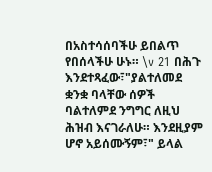በአስተሳሰባችሁ ይበልጥ የበሰላችሁ ሁኑ። \v 21 በሕጉ እንደተጻፈው፣"ያልተለመደ ቋንቋ ባላቸው ሰዎች ባልተለምደ ንግግር ለዚህ ሕዝብ እናገራለሁ። እንደዚያም ሆኖ አይሰሙኝም፣" ይላል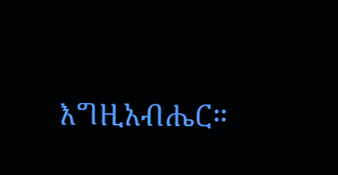እግዚአብሔር።